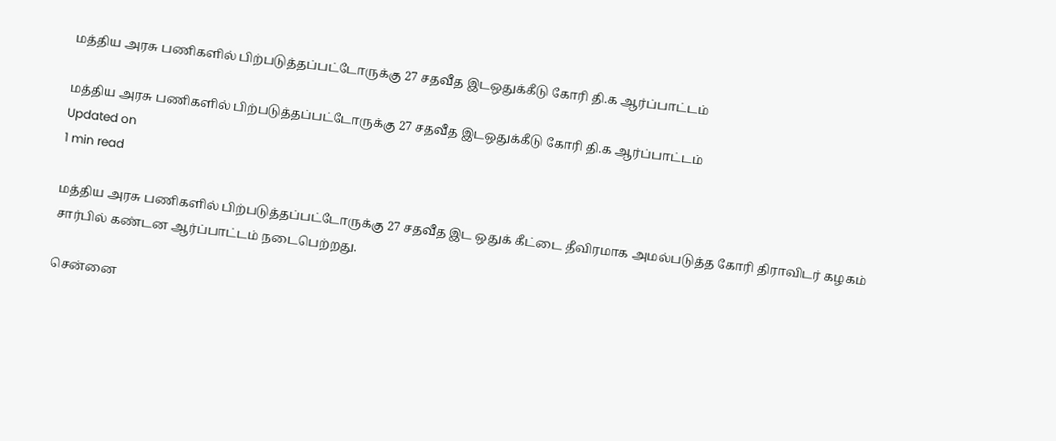மத்திய அரசு பணிகளில் பிற்படுத்தப்பட்டோருக்கு 27 சதவீத இடஒதுக்கீடு கோரி தி.க ஆர்ப்பாட்டம்

மத்திய அரசு பணிகளில் பிற்படுத்தப்பட்டோருக்கு 27 சதவீத இடஒதுக்கீடு கோரி தி.க ஆர்ப்பாட்டம்
Updated on
1 min read

மத்திய அரசு பணிகளில் பிற்படுத்தப்பட்டோருக்கு 27 சதவீத இட ஒதுக் கீட்டை தீவிரமாக அமல்படுத்த கோரி திராவிடர் கழகம் சார்பில் கண்டன ஆர்ப்பாட்டம் நடைபெற்றது.

சென்னை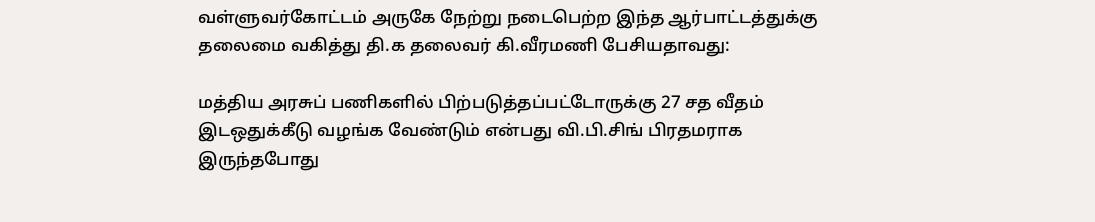வள்ளுவர்கோட்டம் அருகே நேற்று நடைபெற்ற இந்த ஆர்பாட்டத்துக்கு தலைமை வகித்து தி.க தலைவர் கி.வீரமணி பேசியதாவது:

மத்திய அரசுப் பணிகளில் பிற்படுத்தப்பட்டோருக்கு 27 சத வீதம் இடஒதுக்கீடு வழங்க வேண்டும் என்பது வி.பி.சிங் பிரதமராக இருந்தபோது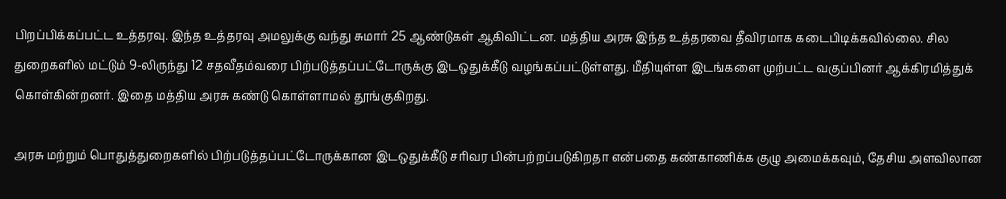பிறப்பிக்கப்பட்ட உத்தரவு. இந்த உத்தரவு அமலுக்கு வந்து சுமார் 25 ஆண்டுகள் ஆகிவிட்டன. மத்திய அரசு இந்த உத்தரவை தீவிரமாக கடைபிடிக்கவில்லை. சில துறைகளில் மட்டும் 9-லிருந்து 12 சதவீதம்வரை பிற்படுத்தப்பட்டோருக்கு இடஒதுக்கீடு வழங்கப்பட்டுள்ளது. மீதியுள்ள இடங்களை முற்பட்ட வகுப்பினர் ஆக்கிரமித்துக் கொள்கின்றனர். இதை மத்திய அரசு கண்டு கொள்ளாமல் தூங்குகிறது.

அரசு மற்றும் பொதுத்துறைகளில் பிற்படுத்தப்பட்டோருக்கான இடஒதுக்கீடு சரிவர பின்பற்றப்படுகிறதா என்பதை கண்காணிக்க குழு அமைக்கவும், தேசிய அளவிலான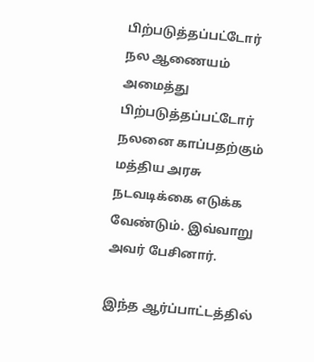பிற்படுத்தப்பட்டோர் நல ஆணையம் அமைத்து பிற்படுத்தப்பட்டோர் நலனை காப்பதற்கும் மத்திய அரசு நடவடிக்கை எடுக்க வேண்டும். இவ்வாறு அவர் பேசினார்.

இந்த ஆர்ப்பாட்டத்தில்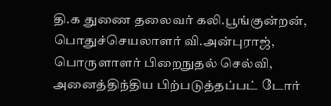தி.க துணை தலைவர் கலி.பூங்குன்றன், பொதுச்செயலாளர் வி.அன்புராஜ், பொருளாளர் பிறைநுதல் செல்வி, அனைத்திந்திய பிற்படுத்தப்பட் டோர்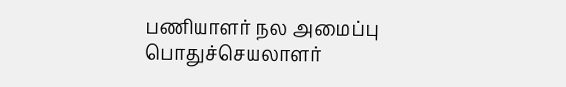பணியாளர் நல அமைப்பு பொதுச்செயலாளர்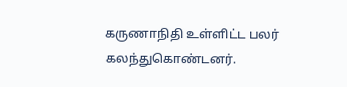கருணாநிதி உள்ளிட்ட பலர் கலந்துகொண்டனர்.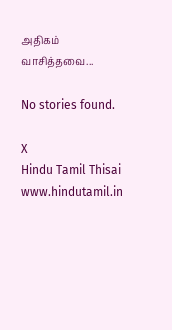அதிகம் வாசித்தவை...

No stories found.

X
Hindu Tamil Thisai
www.hindutamil.in